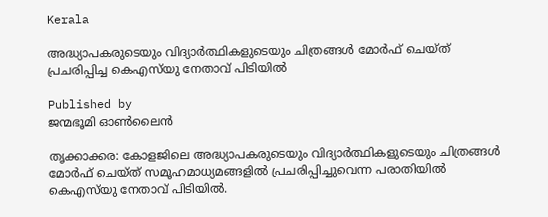Kerala

അദ്ധ്യാപകരുടെയും വിദ്യാര്‍ത്ഥികളുടെയും ചിത്രങ്ങള്‍ മോര്‍ഫ് ചെയ്ത് പ്രചരിപ്പിച്ച കെഎസ്‌യു നേതാവ് പിടിയില്‍

Published by
ജന്മഭൂമി ഓണ്‍ലൈന്‍

തൃക്കാക്കര: കോളജിലെ അദ്ധ്യാപകരുടെയും വിദ്യാര്‍ത്ഥികളുടെയും ചിത്രങ്ങള്‍ മോര്‍ഫ് ചെയ്ത് സമൂഹമാധ്യമങ്ങളില്‍ പ്രചരിപ്പിച്ചുവെന്ന പരാതിയില്‍ കെഎസ്‌യു നേതാവ് പിടിയില്‍.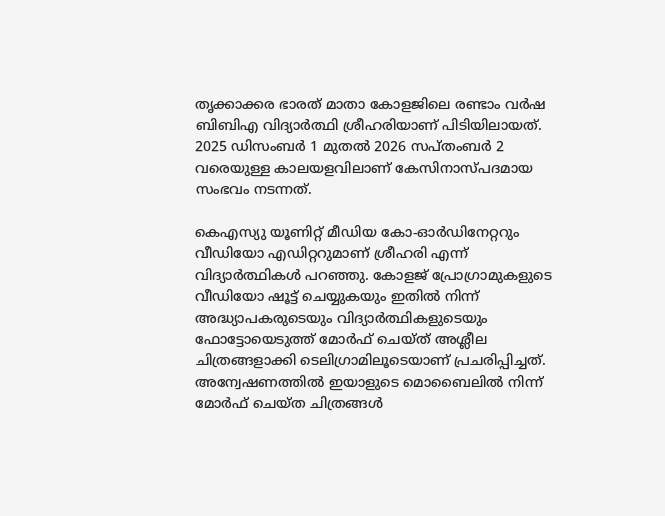തൃക്കാക്കര ഭാരത് മാതാ കോളജിലെ രണ്ടാം വര്‍ഷ ബിബിഎ വിദ്യാര്‍ത്ഥി ശ്രീഹരിയാണ് പിടിയിലായത്. 2025 ഡിസംബര്‍ 1 മുതല്‍ 2026 സപ്തംബര്‍ 2 വരെയുള്ള കാലയളവിലാണ് കേസിനാസ്പദമായ സംഭവം നടന്നത്.

കെഎസ്യു യൂണിറ്റ് മീഡിയ കോ-ഓര്‍ഡിനേറ്ററും വീഡിയോ എഡിറ്ററുമാണ് ശ്രീഹരി എന്ന് വിദ്യാര്‍ത്ഥികള്‍ പറഞ്ഞു. കോളജ് പ്രോഗ്രാമുകളുടെ വീഡിയോ ഷൂട്ട് ചെയ്യുകയും ഇതില്‍ നിന്ന് അദ്ധ്യാപകരുടെയും വിദ്യാര്‍ത്ഥികളുടെയും ഫോട്ടോയെടുത്ത് മോര്‍ഫ് ചെയ്ത് അശ്ലീല ചിത്രങ്ങളാക്കി ടെലിഗ്രാമിലൂടെയാണ് പ്രചരിപ്പിച്ചത്. അന്വേഷണത്തില്‍ ഇയാളുടെ മൊബൈലില്‍ നിന്ന് മോര്‍ഫ് ചെയ്ത ചിത്രങ്ങള്‍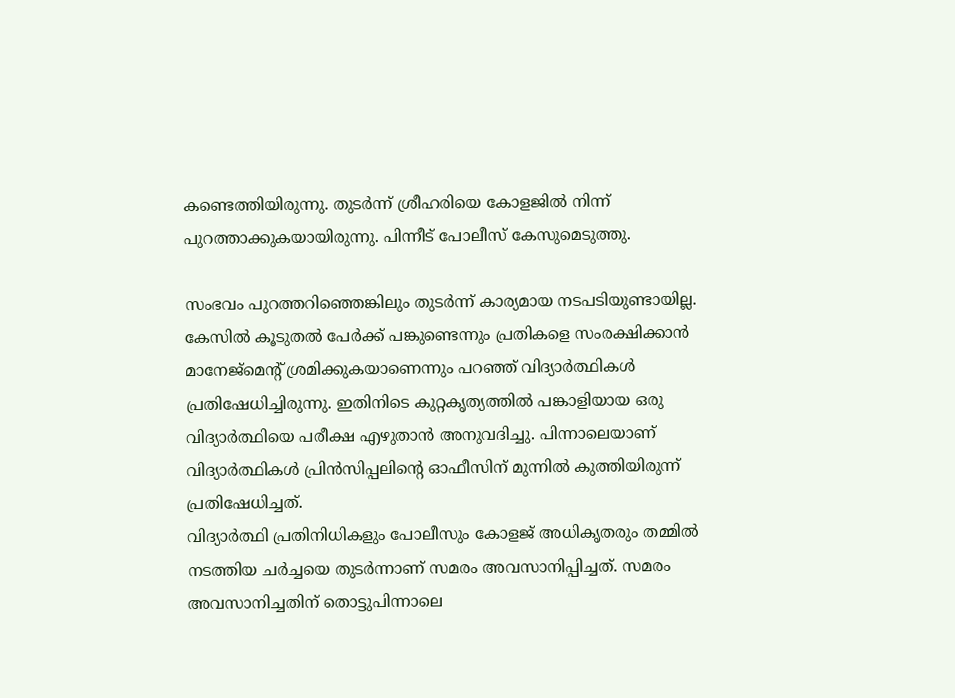കണ്ടെത്തിയിരുന്നു. തുടര്‍ന്ന് ശ്രീഹരിയെ കോളജില്‍ നിന്ന് പുറത്താക്കുകയായിരുന്നു. പിന്നീട് പോലീസ് കേസുമെടുത്തു.

സംഭവം പുറത്തറിഞ്ഞെങ്കിലും തുടര്‍ന്ന് കാര്യമായ നടപടിയുണ്ടായില്ല. കേസില്‍ കൂടുതല്‍ പേര്‍ക്ക് പങ്കുണ്ടെന്നും പ്രതികളെ സംരക്ഷിക്കാന്‍ മാനേജ്മെന്റ് ശ്രമിക്കുകയാണെന്നും പറഞ്ഞ് വിദ്യാര്‍ത്ഥികള്‍ പ്രതിഷേധിച്ചിരുന്നു. ഇതിനിടെ കുറ്റകൃത്യത്തില്‍ പങ്കാളിയായ ഒരു വിദ്യാര്‍ത്ഥിയെ പരീക്ഷ എഴുതാന്‍ അനുവദിച്ചു. പിന്നാലെയാണ് വിദ്യാര്‍ത്ഥികള്‍ പ്രിന്‍സിപ്പലിന്റെ ഓഫീസിന് മുന്നില്‍ കുത്തിയിരുന്ന് പ്രതിഷേധിച്ചത്.
വിദ്യാര്‍ത്ഥി പ്രതിനിധികളും പോലീസും കോളജ് അധികൃതരും തമ്മില്‍ നടത്തിയ ചര്‍ച്ചയെ തുടര്‍ന്നാണ് സമരം അവസാനിപ്പിച്ചത്. സമരം അവസാനിച്ചതിന് തൊട്ടുപിന്നാലെ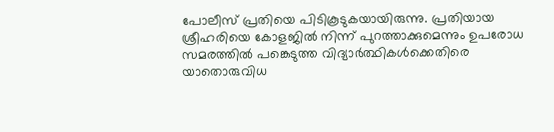പോലീസ് പ്രതിയെ പിടികൂടുകയായിരുന്നു. പ്രതിയായ ശ്രീഹരിയെ കോളജില്‍ നിന്ന് പുറത്താക്കുമെന്നും ഉപരോധ സമരത്തില്‍ പങ്കെടുത്ത വിദ്യാര്‍ത്ഥികള്‍ക്കെതിരെ യാതൊരുവിധ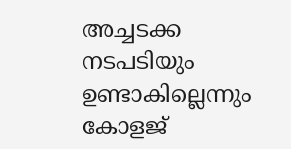അച്ചടക്ക നടപടിയും ഉണ്ടാകില്ലെന്നും കോളജ്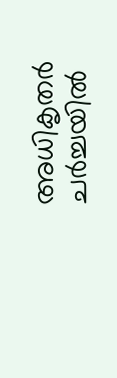അധികൃതര്‍ ചര്‍ച്ചയില്‍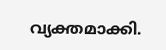വ്യക്തമാക്കി.